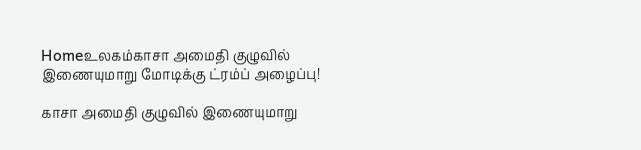Homeஉலகம்காசா அமைதி குழுவில் இணையுமாறு மோடிக்கு ட்ரம்ப் அழைப்பு!

காசா அமைதி குழுவில் இணையுமாறு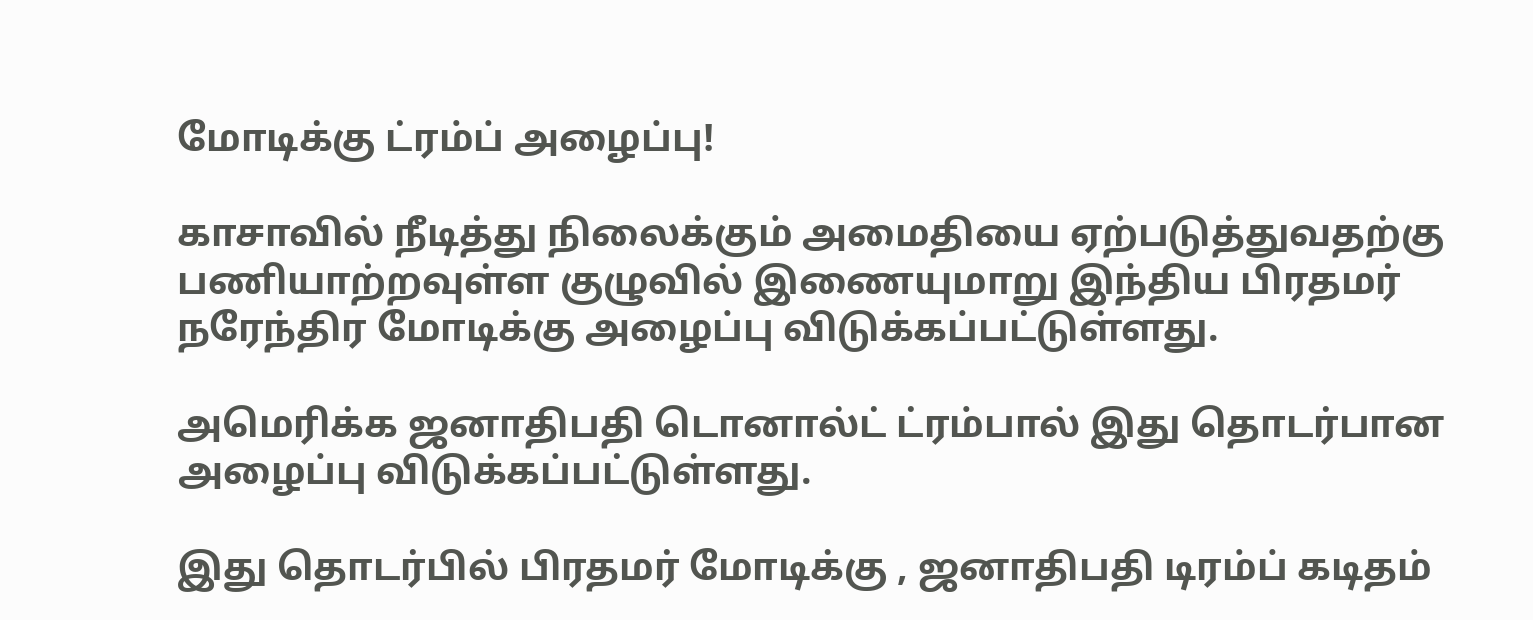மோடிக்கு ட்ரம்ப் அழைப்பு!

காசாவில் நீடித்து நிலைக்கும் அமைதியை ஏற்படுத்துவதற்கு பணியாற்றவுள்ள குழுவில் இணையுமாறு இந்திய பிரதமர் நரேந்திர மோடிக்கு அழைப்பு விடுக்கப்பட்டுள்ளது.

அமெரிக்க ஜனாதிபதி டொனால்ட் ட்ரம்பால் இது தொடர்பான அழைப்பு விடுக்கப்பட்டுள்ளது.

இது தொடர்பில் பிரதமர் மோடிக்கு , ஜனாதிபதி டிரம்ப் கடிதம்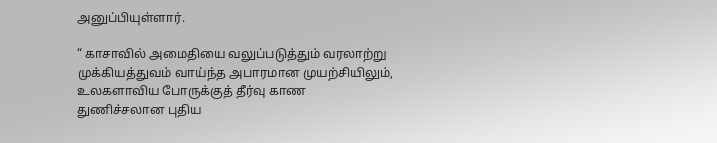அனுப்பியுள்ளார்.

“ காசாவில் அமைதியை வலுப்படுத்தும் வரலாற்று முக்கியத்துவம் வாய்ந்த அபாரமான முயற்சியிலும், உலகளாவிய போருக்குத் தீர்வு காண துணிச்சலான புதிய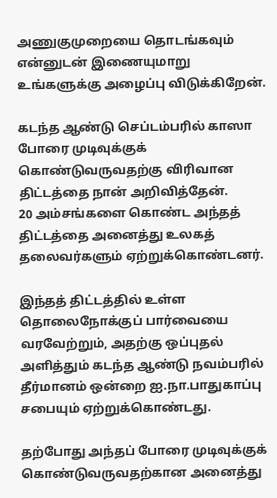அணுகுமுறையை தொடங்கவும் என்னுடன் இணையுமாறு உங்களுக்கு அழைப்பு விடுக்கிறேன்.

கடந்த ஆண்டு செப்டம்பரில் காஸா போரை முடிவுக்குக் கொண்டுவருவதற்கு விரிவான திட்டத்தை நான் அறிவித்தேன்.
20 அம்சங்களை கொண்ட அந்தத் திட்டத்தை அனைத்து உலகத் தலைவர்களும் ஏற்றுக்கொண்டனர்.

இந்தத் திட்டத்தில் உள்ள தொலைநோக்குப் பார்வையை வரவேற்றும், அதற்கு ஒப்புதல் அளித்தும் கடந்த ஆண்டு நவம்பரில் தீர்மானம் ஒன்றை ஐ.நா.பாதுகாப்பு சபையும் ஏற்றுக்கொண்டது.

தற்போது அந்தப் போரை முடிவுக்குக் கொண்டுவருவதற்கான அனைத்து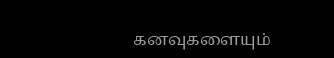கனவுகளையும்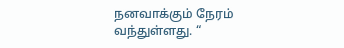நனவாக்கும் நேரம் வந்துள்ளது. “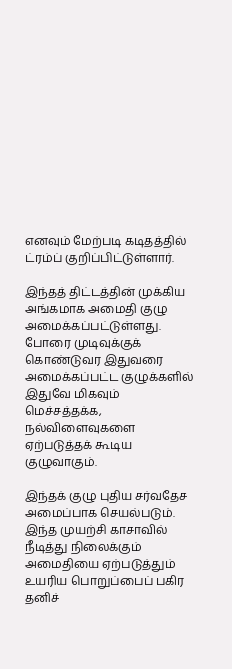எனவும் மேற்படி கடிதத்தில் ட்ரம்ப் குறிப்பிட்டுள்ளார்.

இந்தத் திட்டத்தின் முக்கிய அங்கமாக அமைதி குழு அமைக்கப்பட்டுள்ளது. போரை முடிவுக்குக் கொண்டுவர இதுவரை அமைக்கப்பட்ட குழுக்களில் இதுவே மிகவும் மெச்சத்தக்க, நல்விளைவுகளை ஏற்படுத்தக் கூடிய குழுவாகும்.

இந்தக் குழு புதிய சர்வதேச அமைப்பாக செயல்படும். இந்த முயற்சி காசாவில் நீடித்து நிலைக்கும் அமைதியை ஏற்படுத்தும் உயரிய பொறுப்பைப் பகிர தனிச்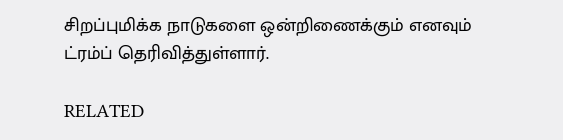சிறப்புமிக்க நாடுகளை ஒன்றிணைக்கும் எனவும் ட்ரம்ப் தெரிவித்துள்ளார்.

RELATED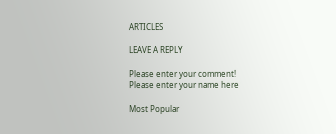ARTICLES

LEAVE A REPLY

Please enter your comment!
Please enter your name here

Most Popular